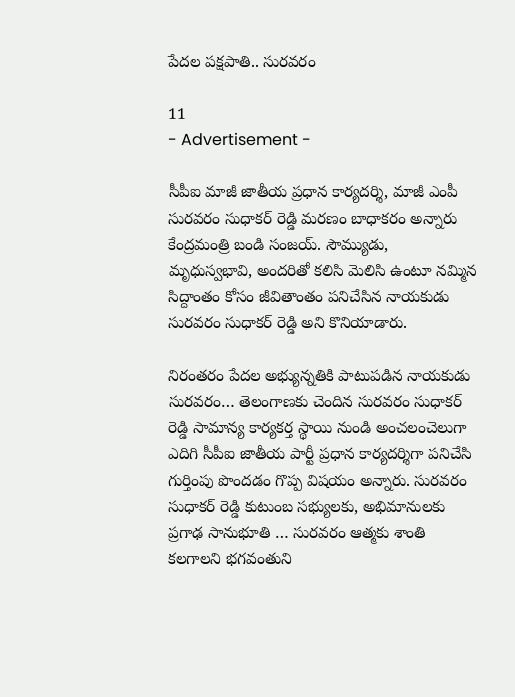పేదల పక్షపాతి.. సురవరం

11
- Advertisement -

సీపీఐ మాజీ జాతీయ ప్రధాన కార్యదర్శి, మాజీ ఎంపీ సురవరం సుధాకర్ రెడ్డి మరణం బాధాకరం అన్నారు కేంద్రమంత్రి బండి సంజయ్. సౌమ్యుడు, మృధుస్వభావి, అందరితో కలిసి మెలిసి ఉంటూ నమ్మిన సిద్దాంతం కోసం జీవితాంతం పనిచేసిన నాయకుడు సురవరం సుధాకర్ రెడ్డి అని కొనియాడారు.

నిరంతరం పేదల అభ్యున్నతికి పాటుపడిన నాయకుడు సురవరం… తెలంగాణకు చెందిన సురవరం సుధాకర్ రెడ్డి సామాన్య కార్యకర్త స్థాయి నుండి అంచలంచెలుగా ఎదిగి సీపీఐ జాతీయ పార్టీ ప్రధాన కార్యదర్శిగా పనిచేసి గుర్తింపు పొందడం గొప్ప విషయం అన్నారు. సురవరం సుధాకర్ రెడ్డి కుటుంబ సభ్యులకు, అభిమానులకు ప్రగాఢ సానుభూతి … సురవరం ఆత్మకు శాంతి కలగాలని భగవంతుని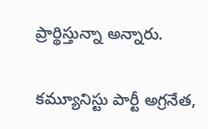ప్రార్థిస్తున్నా అన్నారు.

కమ్యూనిస్టు పార్టీ అగ్రనేత,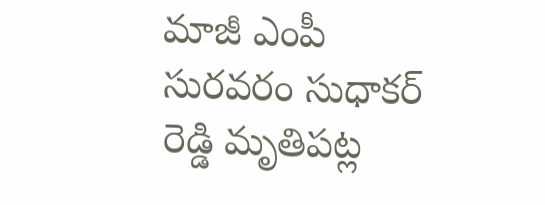మాజీ ఎంపీ సురవరం సుధాకర్ రెడ్డి మృతిపట్ల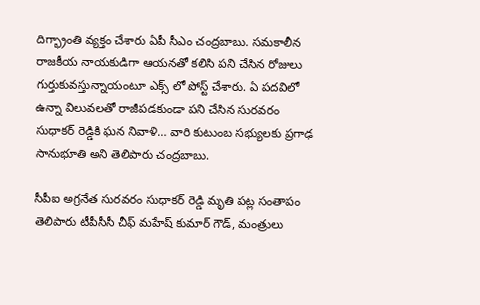దిగ్భ్రాంతి వ్యక్తం చేశారు ఏపీ సీఎం చంద్రబాబు. సమకాలీన రాజకీయ నాయకుడిగా ఆయనతో కలిసి పని చేసిన రోజులు గుర్తుకువస్తున్నాయంటూ ఎక్స్ లో పోస్ట్ చేశారు. ఏ పదవిలో ఉన్నా విలువలతో రాజీపడకుండా పని చేసిన సురవరం సుధాకర్ రెడ్డికి ఘన నివాళి… వారి కుటుంబ సభ్యులకు ప్రగాఢ సానుభూతి అని తెలిపారు చంద్రబాబు.

సీపీఐ అగ్రనేత సురవరం సుధాకర్ రెడ్డి మృతి పట్ల సంతాపం తెలిపారు టీపీసీసీ చీఫ్ మహేష్ కుమార్ గౌడ్, మంత్రులు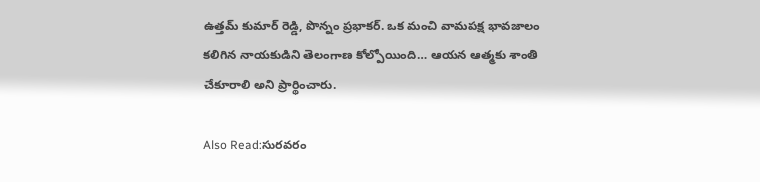ఉత్తమ్ కుమార్ రెడ్డి, పొన్నం ప్రభాకర్. ఒక మంచి వామపక్ష భావజాలం కలిగిన నాయకుడిని తెలంగాణ కోల్పోయింది… ఆయన ఆత్మకు శాంతి చేకూరాలి అని ప్రార్థించారు.

Also Read:సురవరం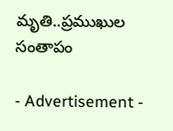మృతి..ప్రముఖుల సంతాపం

- Advertisement -